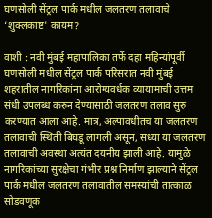घणसोली सेंट्रल पार्क मधील जलतरण तलावाचे ‘शुक्लकाष्ट' कायम?

वाशी : नवी मुंबई महापालिका तर्फे दहा महिन्यांपूर्वी घणसोली मधील सेंट्रल पार्क परिसरात नवी मुंबई शहरातील नागरिकांना आरोग्यवर्धक व्यायामाची उत्तम संधी उपलब्ध करुन देण्यासाठी जलतरण तलाव सुरु करण्यात आला आहे. मात्र, अल्पावधीतच या जलतरण तलावाची स्थिती बिघडू लागली असून, सध्या या जलतरण तलावाची अवस्था अत्यंत दयनीय झाली आहे. यामुळे नागरिकांच्या सुरक्षेचा गंभीर प्रश्न निर्माण झाल्याने सेंट्रल पार्क मधील जलतरण तलावातील समस्यांची तात्काळ सोडवणूक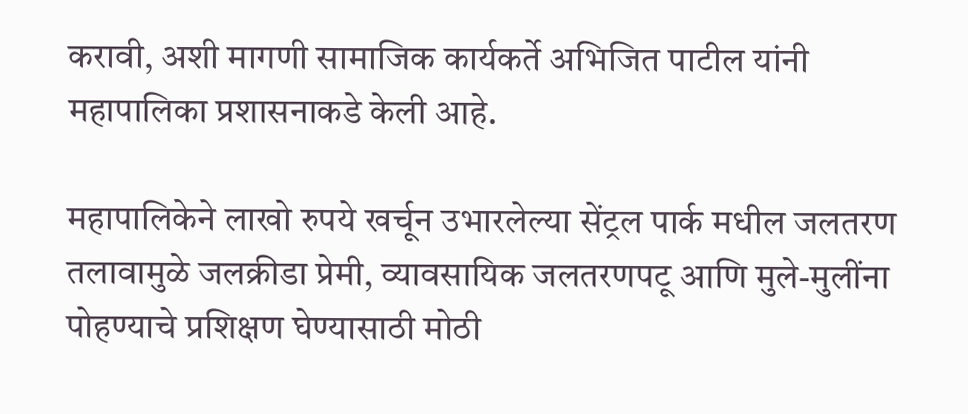करावी, अशी मागणी सामाजिक कार्यकर्ते अभिजित पाटील यांनी महापालिका प्रशासनाकडे केली आहे.

महापालिकेने लाखो रुपये खर्चून उभारलेल्या सेंट्रल पार्क मधील जलतरण तलावामुळे जलक्रीडा प्रेमी, व्यावसायिक जलतरणपटू आणि मुले-मुलींना पोहण्याचे प्रशिक्षण घेण्यासाठी मोठी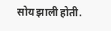सोय झाली होती.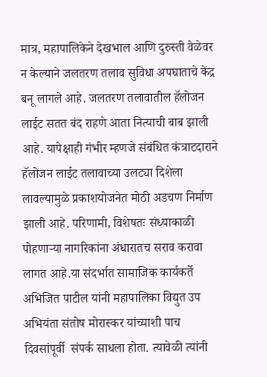मात्र, महापालिकेने देखभाल आणि दुरुस्ती वेळेवर न केल्याने जलतरण तलाव सुविधा अपघाताचे केंद्र बनू लागले आहे. जलतरण तलावातील हॅलोजन लाईट सतत बंद राहणे आता नित्याची बाब झाली आहे. यापेक्षाही गंभीर म्हणजे संबंधित कंत्राटदाराने हॅलोजन लाईट तलावाच्या उलट्या दिशेला लावल्यामुळे प्रकाशयोजनेत मोठी अडचण निर्माण झाली आहे. परिणामी, विशेषतः संध्याकाळी पोहणाऱ्या नागरिकांना अंधारातच सराव करावा लागत आहे.या संदर्भात सामाजिक कार्यकर्ते अभिजित पाटील यांनी महापालिका विद्युत उप अभियंता संतोष मोरास्कर यांच्याशी पाच दिवसांपूर्वी  संपर्क साधला होता. त्यावेळी त्यांनी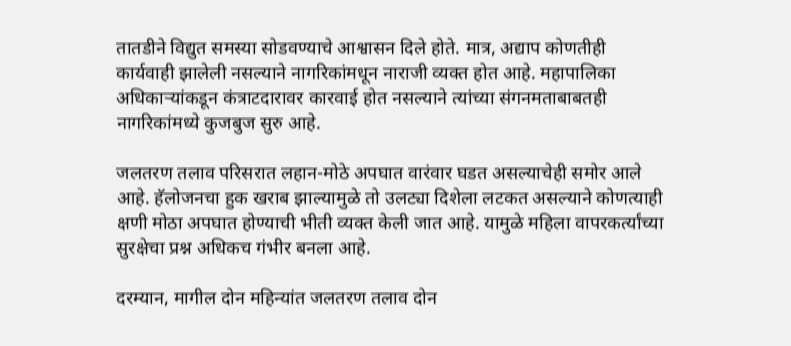तातडीने विद्युत समस्या सोडवण्याचे आश्वासन दिले होते. मात्र, अद्याप कोणतीही कार्यवाही झालेली नसल्याने नागरिकांमधून नाराजी व्यक्त होत आहे. महापालिका अधिकाऱ्यांकडून कंत्राटदारावर कारवाई होत नसल्याने त्यांच्या संगनमताबाबतही नागरिकांमध्ये कुजबुज सुरु आहे.

जलतरण तलाव परिसरात लहान-मोठे अपघात वारंवार घडत असल्याचेही समोर आले आहे. हॅलोजनचा हुक खराब झाल्यामुळे तो उलट्या दिशेला लटकत असल्याने कोणत्याही क्षणी मोठा अपघात होण्याची भीती व्यक्त केली जात आहे. यामुळे महिला वापरकर्त्यांच्या सुरक्षेचा प्रश्न अधिकच गंभीर बनला आहे.

दरम्यान, मागील दोन महिन्यांत जलतरण तलाव दोन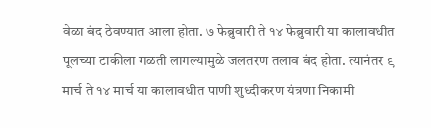वेळा बंद ठेवण्यात आला होता. ७ फेब्रुवारी ते १४ फेब्रुवारी या कालावधीत पूलच्या टाकीला गळती लागल्यामुळे जलतरण तलाव बंद होता. त्यानंतर ९ मार्च ते १४ मार्च या कालावधीत पाणी शुध्दीकरण यंत्रणा निकामी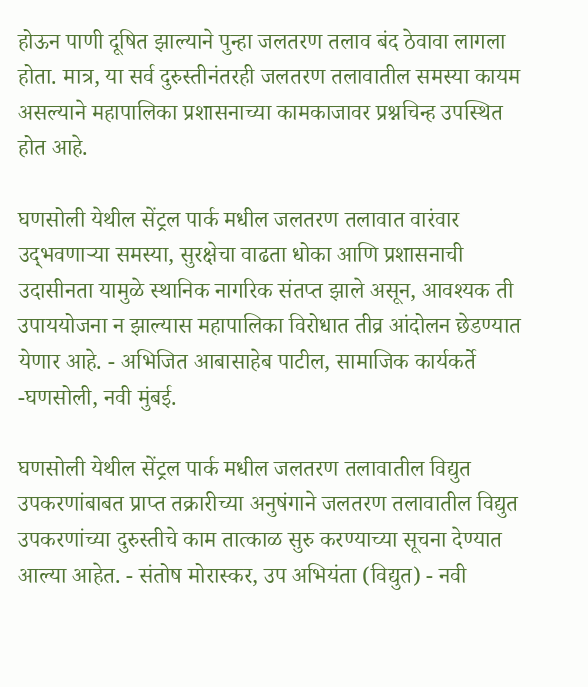होऊन पाणी दूषित झाल्याने पुन्हा जलतरण तलाव बंद ठेवावा लागला होता. मात्र, या सर्व दुरुस्तीनंतरही जलतरण तलावातील समस्या कायम असल्याने महापालिका प्रशासनाच्या कामकाजावर प्रश्नचिन्ह उपस्थित होत आहे.

घणसोली येथील सेंट्रल पार्क मधील जलतरण तलावात वारंवार उद्‌भवणाऱ्या समस्या, सुरक्षेचा वाढता धोका आणि प्रशासनाची उदासीनता यामुळे स्थानिक नागरिक संतप्त झाले असून, आवश्यक ती उपाययोजना न झाल्यास महापालिका विरोधात तीव्र आंदोलन छेडण्यात  येणार आहे. - अभिजित आबासाहेब पाटील, सामाजिक कार्यकर्ते -घणसोली, नवी मुंबई.

घणसोली येथील सेंट्रल पार्क मधील जलतरण तलावातील विद्युत उपकरणांबाबत प्राप्त तक्रारीच्या अनुषंगाने जलतरण तलावातील विद्युत उपकरणांच्या दुरुस्तीचे काम तात्काळ सुरु करण्याच्या सूचना देण्यात आल्या आहेत. - संतोष मोरास्कर, उप अभियंता (विद्युत) - नवी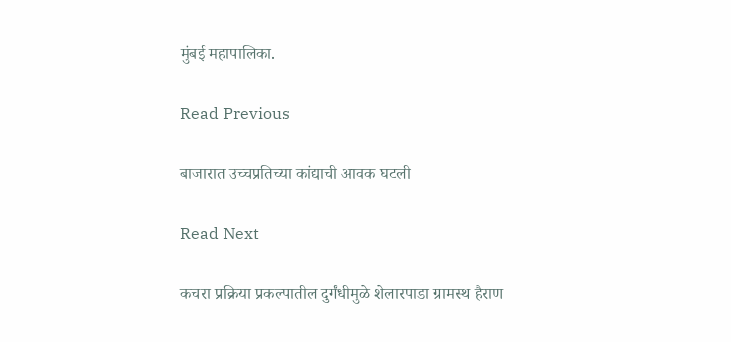मुंबई महापालिका.

Read Previous

बाजारात उच्चप्रतिच्या कांद्याची आवक घटली

Read Next

कचरा प्रक्रिया प्रकल्पातील दुर्गंधीमुळे शेलारपाडा ग्रामस्थ हैराण